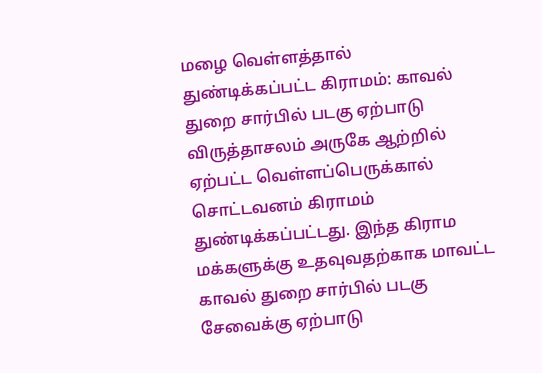மழை வெள்ளத்தால் துண்டிக்கப்பட்ட கிராமம்: காவல் துறை சார்பில் படகு ஏற்பாடு
விருத்தாசலம் அருகே ஆற்றில் ஏற்பட்ட வெள்ளப்பெருக்கால் சொட்டவனம் கிராமம் துண்டிக்கப்பட்டது. இந்த கிராம மக்களுக்கு உதவுவதற்காக மாவட்ட காவல் துறை சார்பில் படகு சேவைக்கு ஏற்பாடு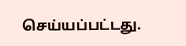செய்யப்பட்டது.